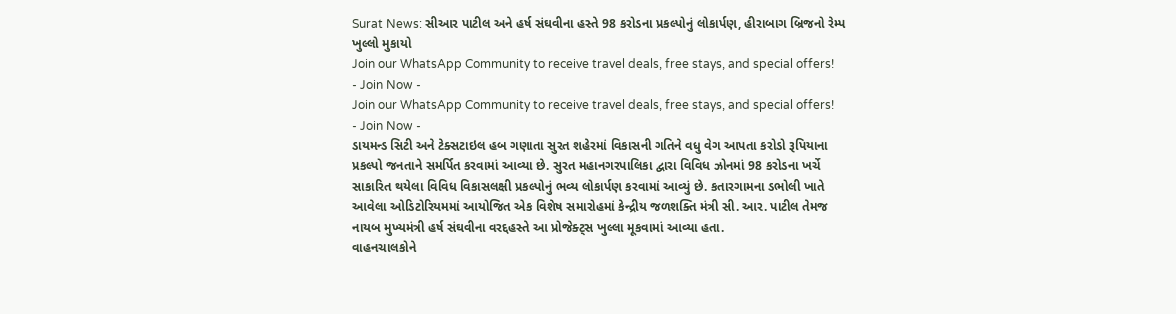Surat News: સીઆર પાટીલ અને હર્ષ સંઘવીના હસ્તે 98 કરોડના પ્રકલ્પોનું લોકાર્પણ, હીરાબાગ બ્રિજનો રેમ્પ ખુલ્લો મુકાયો
Join our WhatsApp Community to receive travel deals, free stays, and special offers!
- Join Now -
Join our WhatsApp Community to receive travel deals, free stays, and special offers!
- Join Now -
ડાયમન્ડ સિટી અને ટેક્સટાઇલ હબ ગણાતા સુરત શહેરમાં વિકાસની ગતિને વધુ વેગ આપતા કરોડો રૂપિયાના પ્રકલ્પો જનતાને સમર્પિત કરવામાં આવ્યા છે. સુરત મહાનગરપાલિકા દ્વારા વિવિધ ઝોનમાં 98 કરોડના ખર્ચે સાકારિત થયેલા વિવિધ વિકાસલક્ષી પ્રકલ્પોનું ભવ્ય લોકાર્પણ કરવામાં આવ્યું છે. કતારગામના ડભોલી ખાતે આવેલા ઓડિટોરિયમમાં આયોજિત એક વિશેષ સમારોહમાં કેન્દ્રીય જળશક્તિ મંત્રી સી. આર. પાટીલ તેમજ નાયબ મુખ્યમંત્રી હર્ષ સંઘવીના વરદ્દહસ્તે આ પ્રોજેક્ટ્સ ખુલ્લા મૂકવામાં આવ્યા હતા.
વાહનચાલકોને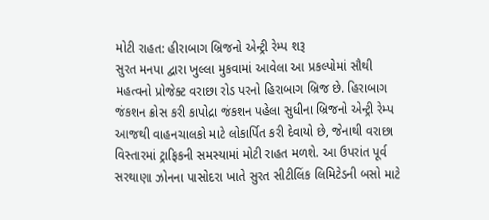મોટી રાહત: હીરાબાગ બ્રિજનો એન્ટ્રી રેમ્પ શરૂ
સુરત મનપા દ્વારા ખુલ્લા મુકવામાં આવેલા આ પ્રકલ્પોમાં સૌથી મહત્વનો પ્રોજેક્ટ વરાછા રોડ પરનો હિરાબાગ બ્રિજ છે. હિરાબાગ જંકશન ક્રોસ કરી કાપોદ્રા જંકશન પહેલા સુધીના બ્રિજનો એન્ટ્રી રેમ્પ આજથી વાહનચાલકો માટે લોકાર્પિત કરી દેવાયો છે, જેનાથી વરાછા વિસ્તારમાં ટ્રાફિકની સમસ્યામાં મોટી રાહત મળશે. આ ઉપરાંત પૂર્વ સરથાણા ઝોનના પાસોદરા ખાતે સુરત સીટીલિંક લિમિટેડની બસો માટે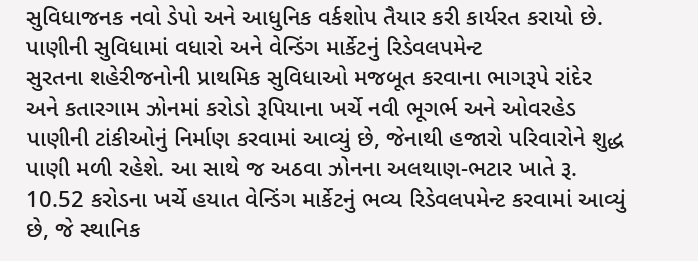સુવિધાજનક નવો ડેપો અને આધુનિક વર્કશોપ તૈયાર કરી કાર્યરત કરાયો છે.
પાણીની સુવિધામાં વધારો અને વેન્ડિંગ માર્કેટનું રિડેવલપમેન્ટ
સુરતના શહેરીજનોની પ્રાથમિક સુવિધાઓ મજબૂત કરવાના ભાગરૂપે રાંદેર અને કતારગામ ઝોનમાં કરોડો રૂપિયાના ખર્ચે નવી ભૂગર્ભ અને ઓવરહેડ પાણીની ટાંકીઓનું નિર્માણ કરવામાં આવ્યું છે, જેનાથી હજારો પરિવારોને શુદ્ધ પાણી મળી રહેશે. આ સાથે જ અઠવા ઝોનના અલથાણ-ભટાર ખાતે રૂ. 10.52 કરોડના ખર્ચે હયાત વેન્ડિંગ માર્કેટનું ભવ્ય રિડેવલપમેન્ટ કરવામાં આવ્યું છે, જે સ્થાનિક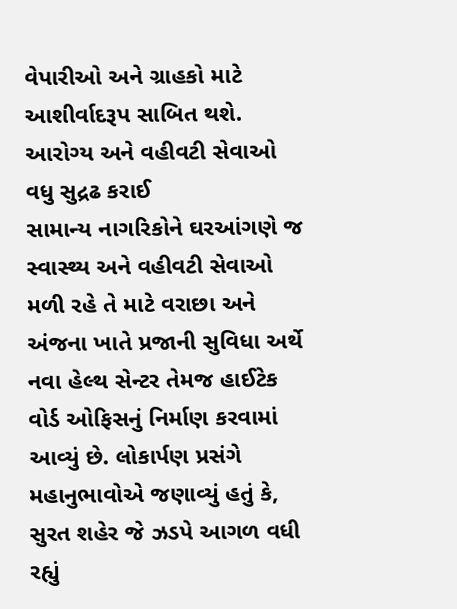વેપારીઓ અને ગ્રાહકો માટે આશીર્વાદરૂપ સાબિત થશે.
આરોગ્ય અને વહીવટી સેવાઓ વધુ સુદ્રઢ કરાઈ
સામાન્ય નાગરિકોને ઘરઆંગણે જ સ્વાસ્થ્ય અને વહીવટી સેવાઓ મળી રહે તે માટે વરાછા અને અંજના ખાતે પ્રજાની સુવિધા અર્થે નવા હેલ્થ સેન્ટર તેમજ હાઈટેક વોર્ડ ઓફિસનું નિર્માણ કરવામાં આવ્યું છે. લોકાર્પણ પ્રસંગે મહાનુભાવોએ જણાવ્યું હતું કે, સુરત શહેર જે ઝડપે આગળ વધી રહ્યું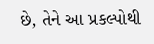છે, તેને આ પ્રકલ્પોથી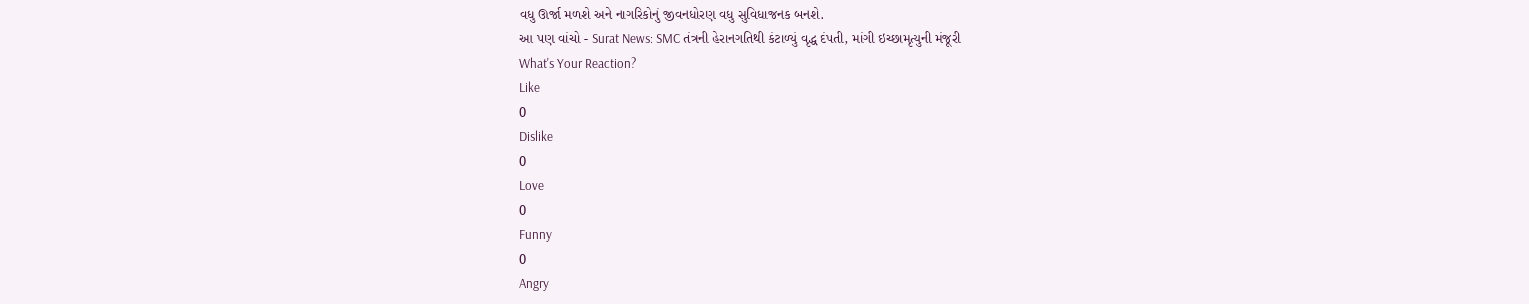વધુ ઊર્જા મળશે અને નાગરિકોનું જીવનધોરણ વધુ સુવિધાજનક બનશે.
આ પણ વાંચો - Surat News: SMC તંત્રની હેરાનગતિથી કંટાળ્યું વૃદ્ધ દંપતી, માંગી ઇચ્છામૃત્યુની મંજૂરી
What's Your Reaction?
Like
0
Dislike
0
Love
0
Funny
0
Angry